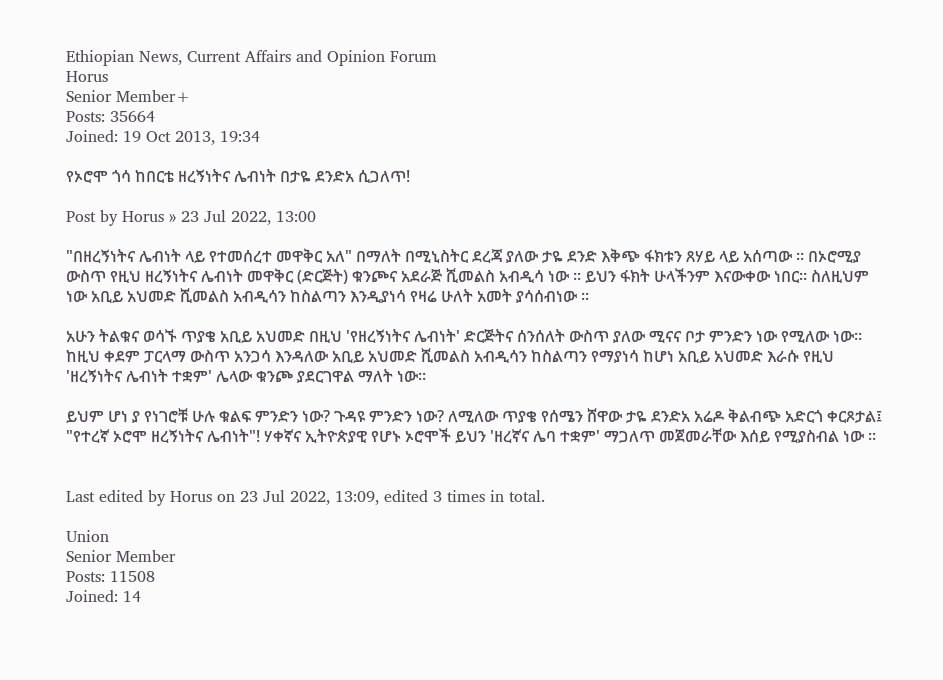Ethiopian News, Current Affairs and Opinion Forum
Horus
Senior Member+
Posts: 35664
Joined: 19 Oct 2013, 19:34

የኦሮሞ ጎሳ ከበርቴ ዘረኝነትና ሌብነት በታዬ ደንድአ ሲጋለጥ!

Post by Horus » 23 Jul 2022, 13:00

"በዘረኝነትና ሌብነት ላይ የተመሰረተ መዋቅር አለ" በማለት በሚኒስትር ደረጃ ያለው ታዬ ደንድ እቅጭ ፋክቱን ጸሃይ ላይ አሰጣው ። በኦሮሚያ ውስጥ የዚህ ዘረኝነትና ሌብነት መዋቅር (ድርጅት) ቁንጮና አደራጅ ሺመልስ አብዲሳ ነው ። ይህን ፋክት ሁላችንም እናውቀው ነበር። ስለዚህም ነው አቢይ አህመድ ሺመልስ አብዲሳን ከስልጣን እንዲያነሳ የዛሬ ሁለት አመት ያሳሰብነው ።

አሁን ትልቁና ወሳኙ ጥያቄ አቢይ አህመድ በዚህ 'የዘረኝነትና ሌብነት' ድርጅትና ሰንሰለት ውስጥ ያለው ሚናና ቦታ ምንድን ነው የሚለው ነው። ከዚህ ቀደም ፓርላማ ውስጥ አንጋሳ እንዳለው አቢይ አህመድ ሺመልስ አብዲሳን ከስልጣን የማያነሳ ከሆነ አቢይ አህመድ እራሱ የዚህ 'ዘረኝነትና ሌብነት ተቋም' ሌላው ቁንጮ ያደርገዋል ማለት ነው።

ይህም ሆነ ያ የነገሮቹ ሁሉ ቁልፍ ምንድን ነው? ጉዳዩ ምንድን ነው? ለሚለው ጥያቄ የሰሜን ሸዋው ታዬ ደንድአ አሬዶ ቅልብጭ አድርጎ ቀርጾታል፤ "የተረኛ ኦሮሞ ዘረኝነትና ሌብነት"! ሃቀኛና ኢትዮጵያዊ የሆኑ ኦሮሞች ይህን 'ዘረኛና ሌባ ተቋም' ማጋለጥ መጀመራቸው እሰይ የሚያስብል ነው ።


Last edited by Horus on 23 Jul 2022, 13:09, edited 3 times in total.

Union
Senior Member
Posts: 11508
Joined: 14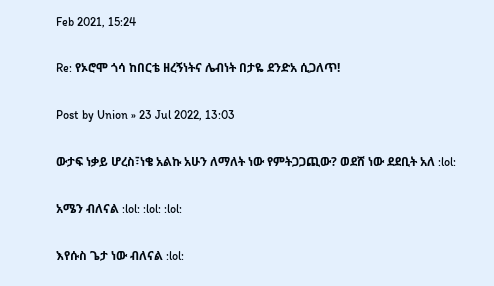Feb 2021, 15:24

Re: የኦሮሞ ጎሳ ከበርቴ ዘረኝነትና ሌብነት በታዬ ደንድአ ሲጋለጥ!

Post by Union » 23 Jul 2022, 13:03

ውታፍ ነቃይ ሆረስ፣ነቄ አልኩ አሁን ለማለት ነው የምትጋጋጪው? ወደሸ ነው ደደቢት አለ :lol:

አሜን ብለናል :lol: :lol: :lol:

እየሱስ ጌታ ነው ብለናል :lol: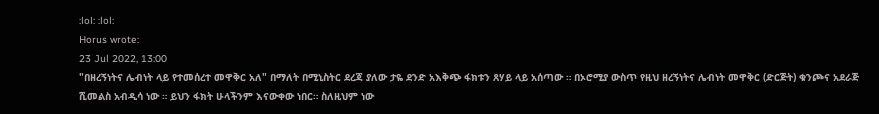:lol: :lol:
Horus wrote:
23 Jul 2022, 13:00
"በዘረኝነትና ሌብነት ላይ የተመሰረተ መዋቅር አለ" በማለት በሚኒስትር ደረጃ ያለው ታዬ ደንድ አእቅጭ ፋክቱን ጸሃይ ላይ አሰጣው ። በኦሮሚያ ውስጥ የዚህ ዘረኝነትና ሌብነት መዋቅር (ድርጅት) ቁንጮና አደራጅ ሺመልስ አብዲሳ ነው ። ይህን ፋክት ሁላችንም እናውቀው ነበር። ስለዚህም ነው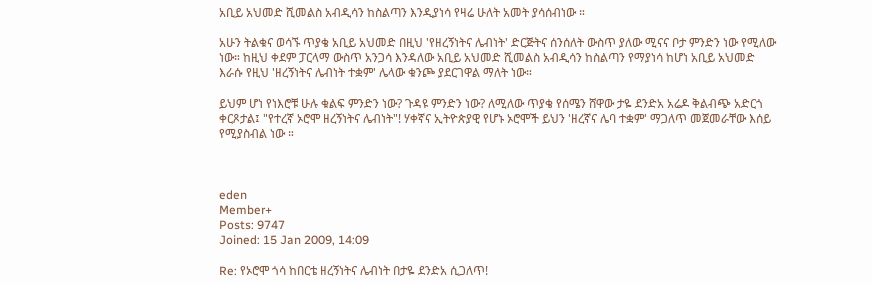አቢይ አህመድ ሺመልስ አብዲሳን ከስልጣን እንዲያነሳ የዛሬ ሁለት አመት ያሳሰብነው ።

አሁን ትልቁና ወሳኙ ጥያቄ አቢይ አህመድ በዚህ 'የዘረኝነትና ሌብነት' ድርጅትና ሰንሰለት ውስጥ ያለው ሚናና ቦታ ምንድን ነው የሚለው ነው። ከዚህ ቀደም ፓርላማ ውስጥ አንጋሳ እንዳለው አቢይ አህመድ ሺመልስ አብዲሳን ከስልጣን የማያነሳ ከሆነ አቢይ አህመድ እራሱ የዚህ 'ዘረኝነትና ሌብነት ተቋም' ሌላው ቁንጮ ያደርገዋል ማለት ነው።

ይህም ሆነ የነእሮቹ ሁሉ ቁልፍ ምንድን ነው? ጉዳዩ ምንድን ነው? ለሚለው ጥያቄ የሰሜን ሸዋው ታዬ ደንድአ አሬዶ ቅልብጭ አድርጎ ቀርጾታል፤ "የተረኛ ኦሮሞ ዘረኝነትና ሌብነት"! ሃቀኛና ኢትዮጵያዊ የሆኑ ኦሮሞች ይህን 'ዘረኛና ሌባ ተቋም' ማጋለጥ መጀመራቸው እሰይ የሚያስብል ነው ።



eden
Member+
Posts: 9747
Joined: 15 Jan 2009, 14:09

Re: የኦሮሞ ጎሳ ከበርቴ ዘረኝነትና ሌብነት በታዬ ደንድአ ሲጋለጥ!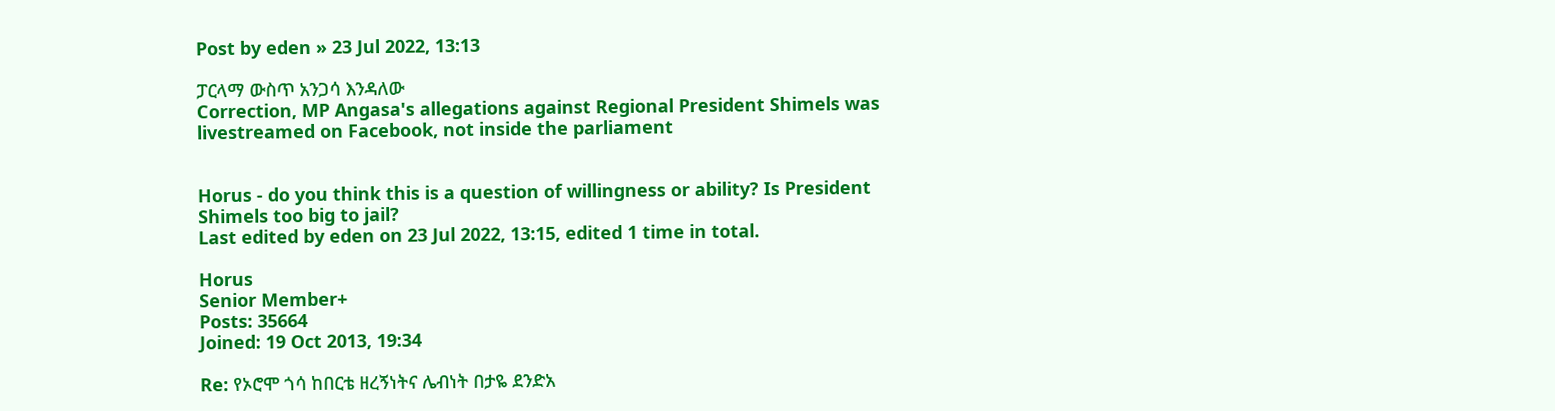Post by eden » 23 Jul 2022, 13:13

ፓርላማ ውስጥ አንጋሳ እንዳለው
Correction, MP Angasa's allegations against Regional President Shimels was livestreamed on Facebook, not inside the parliament


Horus - do you think this is a question of willingness or ability? Is President Shimels too big to jail?
Last edited by eden on 23 Jul 2022, 13:15, edited 1 time in total.

Horus
Senior Member+
Posts: 35664
Joined: 19 Oct 2013, 19:34

Re: የኦሮሞ ጎሳ ከበርቴ ዘረኝነትና ሌብነት በታዬ ደንድአ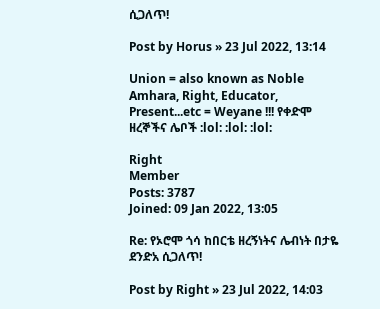ሲጋለጥ!

Post by Horus » 23 Jul 2022, 13:14

Union = also known as Noble Amhara, Right, Educator, Present...etc = Weyane !!! የቀድሞ ዘረኞችና ሌቦች :lol: :lol: :lol:

Right
Member
Posts: 3787
Joined: 09 Jan 2022, 13:05

Re: የኦሮሞ ጎሳ ከበርቴ ዘረኝነትና ሌብነት በታዬ ደንድአ ሲጋለጥ!

Post by Right » 23 Jul 2022, 14:03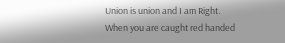Union is union and I am Right.
When you are caught red handed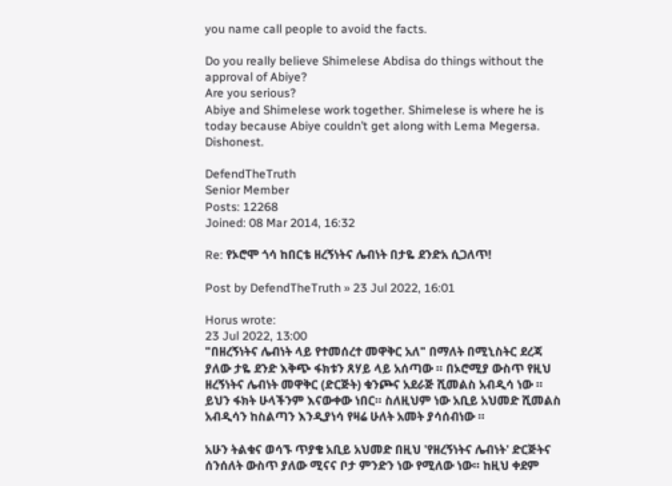you name call people to avoid the facts.

Do you really believe Shimelese Abdisa do things without the approval of Abiye?
Are you serious?
Abiye and Shimelese work together. Shimelese is where he is today because Abiye couldn’t get along with Lema Megersa.
Dishonest.

DefendTheTruth
Senior Member
Posts: 12268
Joined: 08 Mar 2014, 16:32

Re: የኦሮሞ ጎሳ ከበርቴ ዘረኝነትና ሌብነት በታዬ ደንድአ ሲጋለጥ!

Post by DefendTheTruth » 23 Jul 2022, 16:01

Horus wrote:
23 Jul 2022, 13:00
"በዘረኝነትና ሌብነት ላይ የተመሰረተ መዋቅር አለ" በማለት በሚኒስትር ደረጃ ያለው ታዬ ደንድ እቅጭ ፋክቱን ጸሃይ ላይ አሰጣው ። በኦሮሚያ ውስጥ የዚህ ዘረኝነትና ሌብነት መዋቅር (ድርጅት) ቁንጮና አደራጅ ሺመልስ አብዲሳ ነው ። ይህን ፋክት ሁላችንም እናውቀው ነበር። ስለዚህም ነው አቢይ አህመድ ሺመልስ አብዲሳን ከስልጣን እንዲያነሳ የዛሬ ሁለት አመት ያሳሰብነው ።

አሁን ትልቁና ወሳኙ ጥያቄ አቢይ አህመድ በዚህ 'የዘረኝነትና ሌብነት' ድርጅትና ሰንሰለት ውስጥ ያለው ሚናና ቦታ ምንድን ነው የሚለው ነው። ከዚህ ቀደም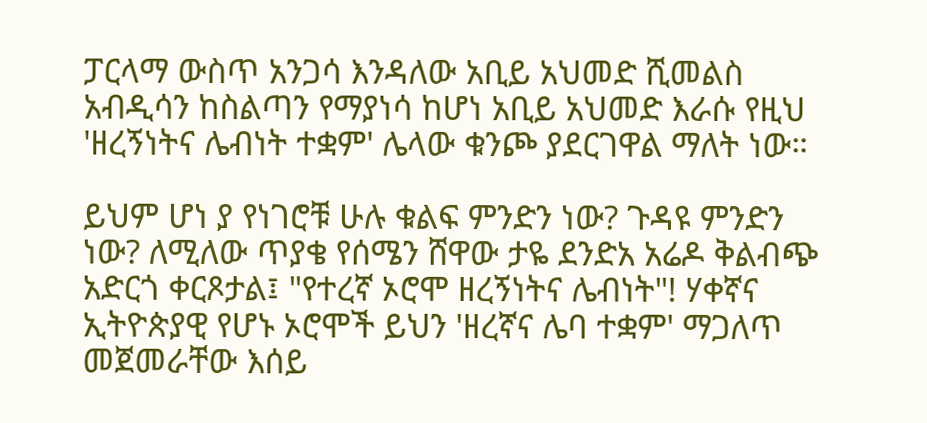ፓርላማ ውስጥ አንጋሳ እንዳለው አቢይ አህመድ ሺመልስ አብዲሳን ከስልጣን የማያነሳ ከሆነ አቢይ አህመድ እራሱ የዚህ 'ዘረኝነትና ሌብነት ተቋም' ሌላው ቁንጮ ያደርገዋል ማለት ነው።

ይህም ሆነ ያ የነገሮቹ ሁሉ ቁልፍ ምንድን ነው? ጉዳዩ ምንድን ነው? ለሚለው ጥያቄ የሰሜን ሸዋው ታዬ ደንድአ አሬዶ ቅልብጭ አድርጎ ቀርጾታል፤ "የተረኛ ኦሮሞ ዘረኝነትና ሌብነት"! ሃቀኛና ኢትዮጵያዊ የሆኑ ኦሮሞች ይህን 'ዘረኛና ሌባ ተቋም' ማጋለጥ መጀመራቸው እሰይ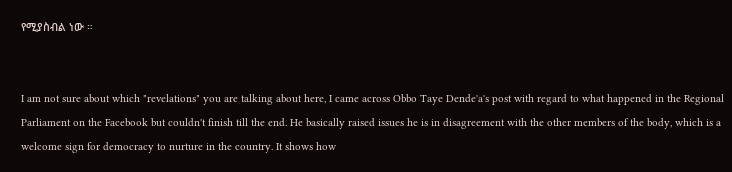የሚያስብል ነው ።


I am not sure about which "revelations" you are talking about here, I came across Obbo Taye Dende'a's post with regard to what happened in the Regional Parliament on the Facebook but couldn't finish till the end. He basically raised issues he is in disagreement with the other members of the body, which is a welcome sign for democracy to nurture in the country. It shows how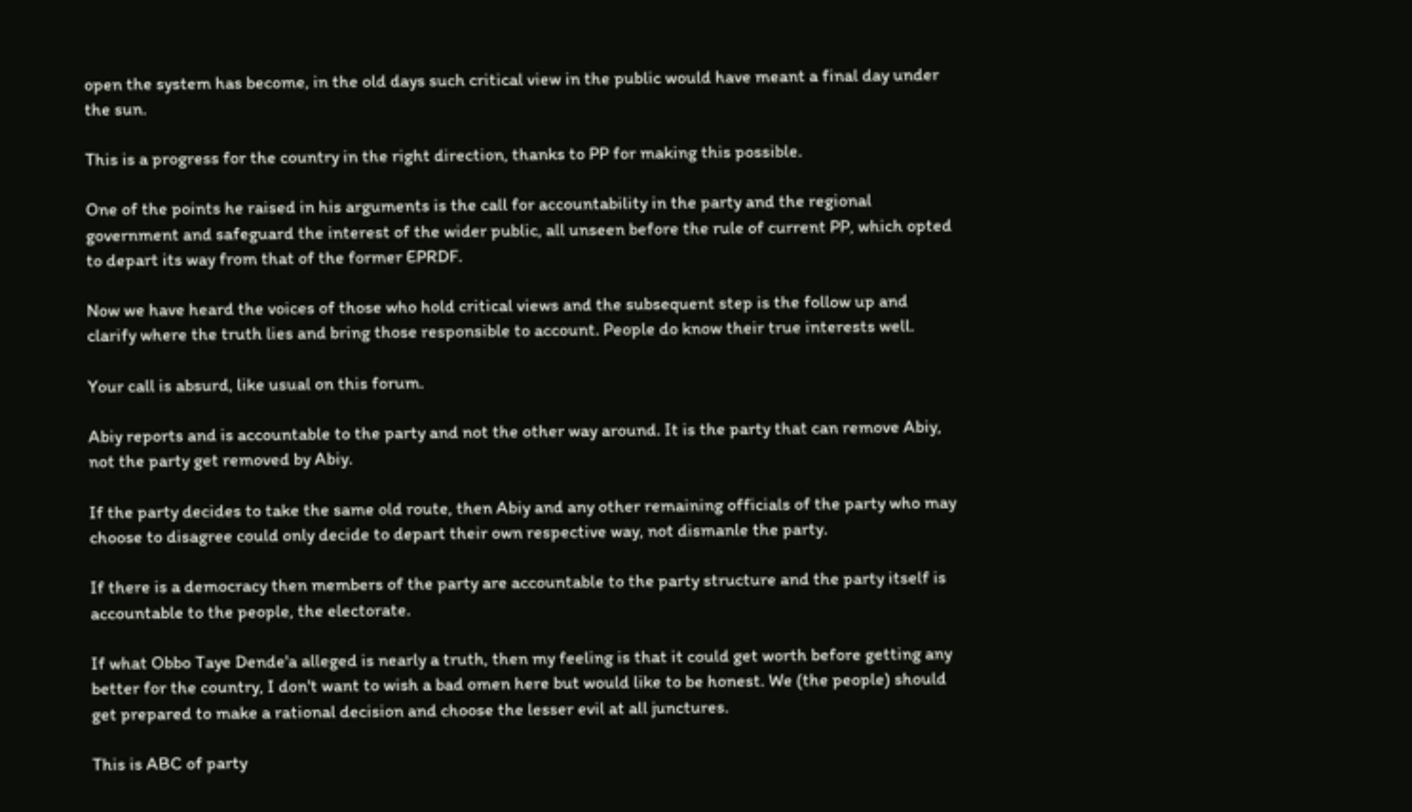open the system has become, in the old days such critical view in the public would have meant a final day under the sun.

This is a progress for the country in the right direction, thanks to PP for making this possible.

One of the points he raised in his arguments is the call for accountability in the party and the regional government and safeguard the interest of the wider public, all unseen before the rule of current PP, which opted to depart its way from that of the former EPRDF.

Now we have heard the voices of those who hold critical views and the subsequent step is the follow up and clarify where the truth lies and bring those responsible to account. People do know their true interests well.

Your call is absurd, like usual on this forum.

Abiy reports and is accountable to the party and not the other way around. It is the party that can remove Abiy, not the party get removed by Abiy.

If the party decides to take the same old route, then Abiy and any other remaining officials of the party who may choose to disagree could only decide to depart their own respective way, not dismanle the party.

If there is a democracy then members of the party are accountable to the party structure and the party itself is accountable to the people, the electorate.

If what Obbo Taye Dende'a alleged is nearly a truth, then my feeling is that it could get worth before getting any better for the country, I don't want to wish a bad omen here but would like to be honest. We (the people) should get prepared to make a rational decision and choose the lesser evil at all junctures.

This is ABC of party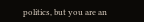politics, but you are an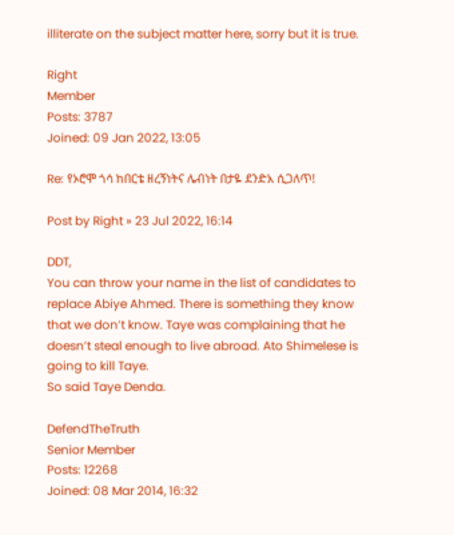illiterate on the subject matter here, sorry but it is true.

Right
Member
Posts: 3787
Joined: 09 Jan 2022, 13:05

Re: የኦሮሞ ጎሳ ከበርቴ ዘረኝነትና ሌብነት በታዬ ደንድአ ሲጋለጥ!

Post by Right » 23 Jul 2022, 16:14

DDT,
You can throw your name in the list of candidates to replace Abiye Ahmed. There is something they know that we don’t know. Taye was complaining that he doesn’t steal enough to live abroad. Ato Shimelese is going to kill Taye.
So said Taye Denda.

DefendTheTruth
Senior Member
Posts: 12268
Joined: 08 Mar 2014, 16:32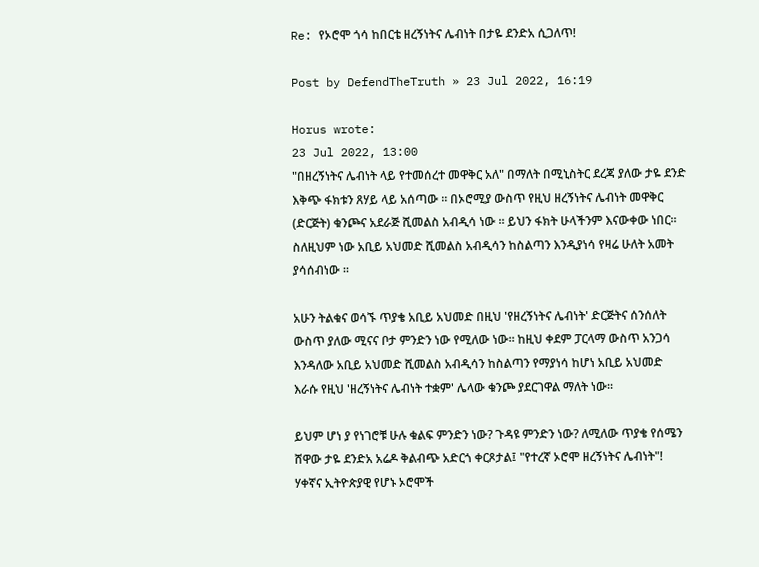Re: የኦሮሞ ጎሳ ከበርቴ ዘረኝነትና ሌብነት በታዬ ደንድአ ሲጋለጥ!

Post by DefendTheTruth » 23 Jul 2022, 16:19

Horus wrote:
23 Jul 2022, 13:00
"በዘረኝነትና ሌብነት ላይ የተመሰረተ መዋቅር አለ" በማለት በሚኒስትር ደረጃ ያለው ታዬ ደንድ እቅጭ ፋክቱን ጸሃይ ላይ አሰጣው ። በኦሮሚያ ውስጥ የዚህ ዘረኝነትና ሌብነት መዋቅር (ድርጅት) ቁንጮና አደራጅ ሺመልስ አብዲሳ ነው ። ይህን ፋክት ሁላችንም እናውቀው ነበር። ስለዚህም ነው አቢይ አህመድ ሺመልስ አብዲሳን ከስልጣን እንዲያነሳ የዛሬ ሁለት አመት ያሳሰብነው ።

አሁን ትልቁና ወሳኙ ጥያቄ አቢይ አህመድ በዚህ 'የዘረኝነትና ሌብነት' ድርጅትና ሰንሰለት ውስጥ ያለው ሚናና ቦታ ምንድን ነው የሚለው ነው። ከዚህ ቀደም ፓርላማ ውስጥ አንጋሳ እንዳለው አቢይ አህመድ ሺመልስ አብዲሳን ከስልጣን የማያነሳ ከሆነ አቢይ አህመድ እራሱ የዚህ 'ዘረኝነትና ሌብነት ተቋም' ሌላው ቁንጮ ያደርገዋል ማለት ነው።

ይህም ሆነ ያ የነገሮቹ ሁሉ ቁልፍ ምንድን ነው? ጉዳዩ ምንድን ነው? ለሚለው ጥያቄ የሰሜን ሸዋው ታዬ ደንድአ አሬዶ ቅልብጭ አድርጎ ቀርጾታል፤ "የተረኛ ኦሮሞ ዘረኝነትና ሌብነት"! ሃቀኛና ኢትዮጵያዊ የሆኑ ኦሮሞች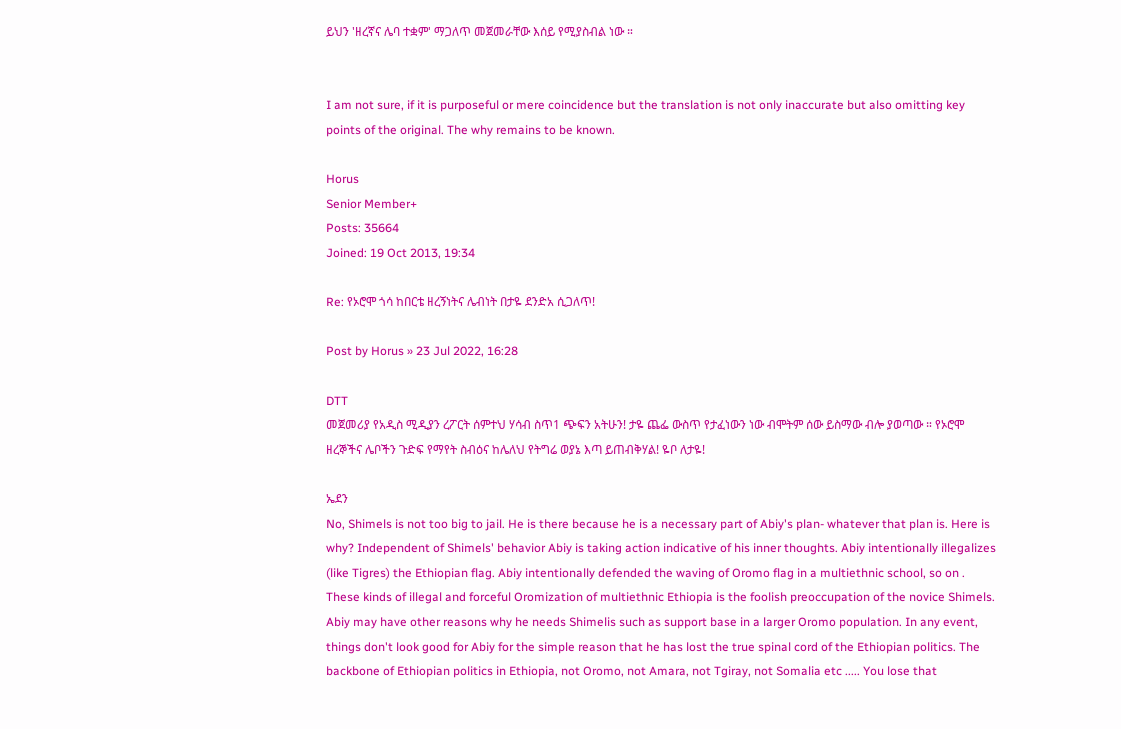ይህን 'ዘረኛና ሌባ ተቋም' ማጋለጥ መጀመራቸው እሰይ የሚያስብል ነው ።


I am not sure, if it is purposeful or mere coincidence but the translation is not only inaccurate but also omitting key points of the original. The why remains to be known.

Horus
Senior Member+
Posts: 35664
Joined: 19 Oct 2013, 19:34

Re: የኦሮሞ ጎሳ ከበርቴ ዘረኝነትና ሌብነት በታዬ ደንድአ ሲጋለጥ!

Post by Horus » 23 Jul 2022, 16:28

DTT
መጀመሪያ የአዲስ ሚዲያን ረፖርት ሰምተህ ሃሳብ ስጥ1 ጭፍን አትሁን! ታዬ ጨፌ ውስጥ የታፈነውን ነው ብሞትም ሰው ይስማው ብሎ ያወጣው ። የኦሮሞ ዘረኞችና ሌቦችን ጉድፍ የማየት ስብዕና ከሌለህ የትግሬ ወያኔ እጣ ይጠብቅሃል! ዬቦ ለታዬ!

ኤደን
No, Shimels is not too big to jail. He is there because he is a necessary part of Abiy's plan- whatever that plan is. Here is why? Independent of Shimels' behavior Abiy is taking action indicative of his inner thoughts. Abiy intentionally illegalizes (like Tigres) the Ethiopian flag. Abiy intentionally defended the waving of Oromo flag in a multiethnic school, so on . These kinds of illegal and forceful Oromization of multiethnic Ethiopia is the foolish preoccupation of the novice Shimels. Abiy may have other reasons why he needs Shimelis such as support base in a larger Oromo population. In any event, things don't look good for Abiy for the simple reason that he has lost the true spinal cord of the Ethiopian politics. The backbone of Ethiopian politics in Ethiopia, not Oromo, not Amara, not Tgiray, not Somalia etc ..... You lose that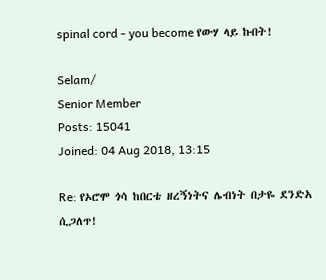spinal cord - you become የውሃ ላይ ኩበት!

Selam/
Senior Member
Posts: 15041
Joined: 04 Aug 2018, 13:15

Re: የኦሮሞ ጎሳ ከበርቴ ዘረኝነትና ሌብነት በታዬ ደንድአ ሲጋለጥ!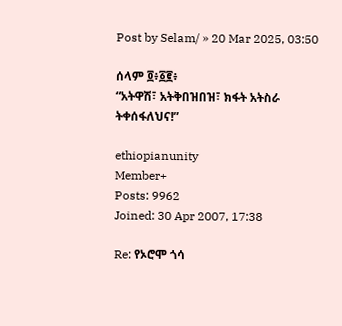Post by Selam/ » 20 Mar 2025, 03:50

ሰላም ፬፥፩፪፥
“አትዋሽ፣ አትቅበዝበዝ፣ ክፋት አትስራ ትቀሰፋለህና!”

ethiopianunity
Member+
Posts: 9962
Joined: 30 Apr 2007, 17:38

Re: የኦሮሞ ጎሳ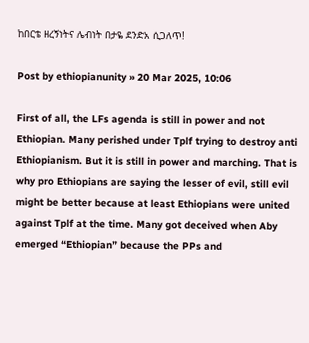ከበርቴ ዘረኝነትና ሌብነት በታዬ ደንድአ ሲጋለጥ!

Post by ethiopianunity » 20 Mar 2025, 10:06

First of all, the LFs agenda is still in power and not Ethiopian. Many perished under Tplf trying to destroy anti Ethiopianism. But it is still in power and marching. That is why pro Ethiopians are saying the lesser of evil, still evil might be better because at least Ethiopians were united against Tplf at the time. Many got deceived when Aby emerged “Ethiopian” because the PPs and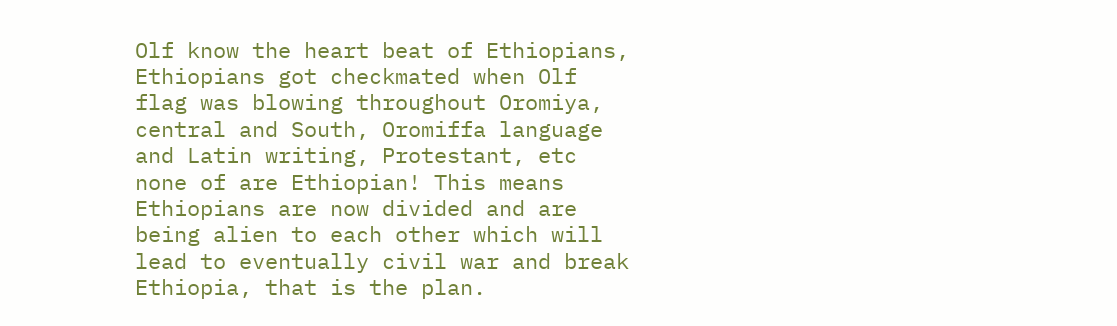Olf know the heart beat of Ethiopians, Ethiopians got checkmated when Olf flag was blowing throughout Oromiya, central and South, Oromiffa language and Latin writing, Protestant, etc none of are Ethiopian! This means Ethiopians are now divided and are being alien to each other which will lead to eventually civil war and break Ethiopia, that is the plan.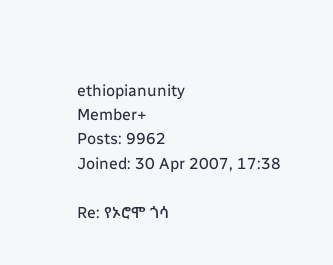ethiopianunity
Member+
Posts: 9962
Joined: 30 Apr 2007, 17:38

Re: የኦሮሞ ጎሳ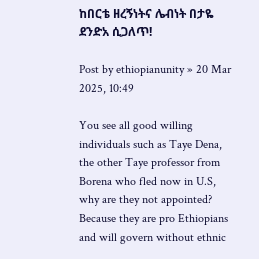ከበርቴ ዘረኝነትና ሌብነት በታዬ ደንድአ ሲጋለጥ!

Post by ethiopianunity » 20 Mar 2025, 10:49

You see all good willing individuals such as Taye Dena, the other Taye professor from Borena who fled now in U.S, why are they not appointed? Because they are pro Ethiopians and will govern without ethnic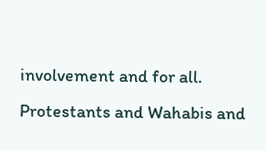involvement and for all. Protestants and Wahabis and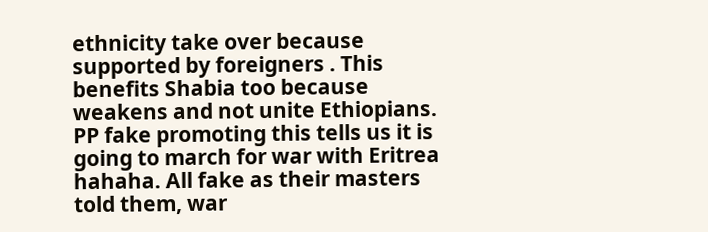ethnicity take over because supported by foreigners . This benefits Shabia too because weakens and not unite Ethiopians. PP fake promoting this tells us it is going to march for war with Eritrea hahaha. All fake as their masters told them, war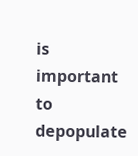is important to depopulate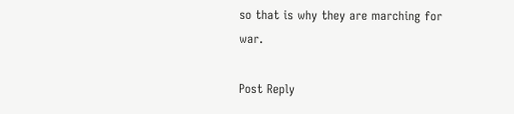so that is why they are marching for war.

Post Reply